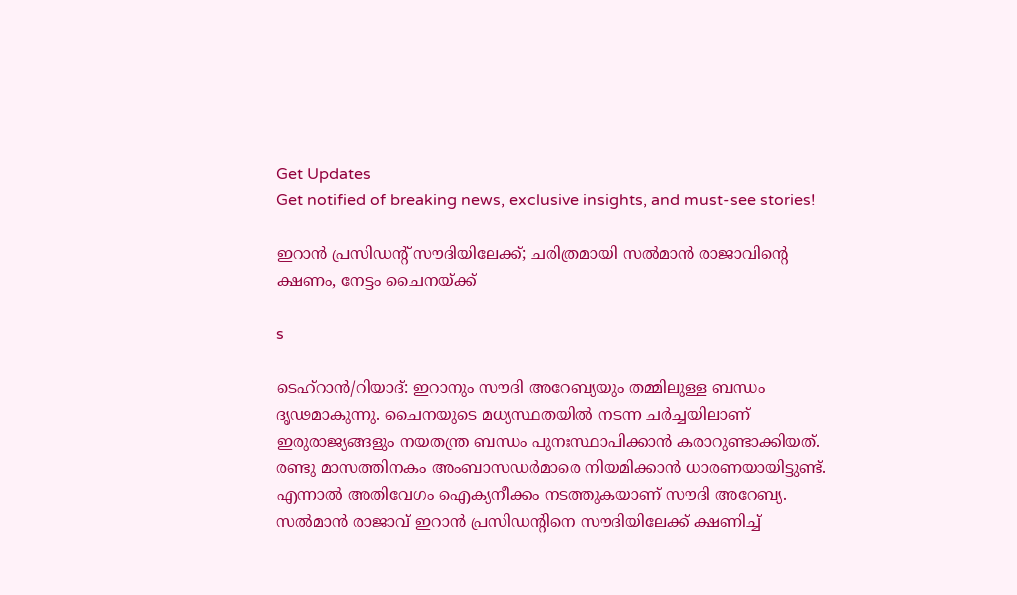Get Updates
Get notified of breaking news, exclusive insights, and must-see stories!

ഇറാന്‍ പ്രസിഡന്റ് സൗദിയിലേക്ക്; ചരിത്രമായി സല്‍മാന്‍ രാജാവിന്റെ ക്ഷണം, നേട്ടം ചൈനയ്ക്ക്

s

ടെഹ്‌റാന്‍/റിയാദ്: ഇറാനും സൗദി അറേബ്യയും തമ്മിലുള്ള ബന്ധം ദൃഢമാകുന്നു. ചൈനയുടെ മധ്യസ്ഥതയില്‍ നടന്ന ചര്‍ച്ചയിലാണ് ഇരുരാജ്യങ്ങളും നയതന്ത്ര ബന്ധം പുനഃസ്ഥാപിക്കാന്‍ കരാറുണ്ടാക്കിയത്. രണ്ടു മാസത്തിനകം അംബാസഡര്‍മാരെ നിയമിക്കാന്‍ ധാരണയായിട്ടുണ്ട്. എന്നാല്‍ അതിവേഗം ഐക്യനീക്കം നടത്തുകയാണ് സൗദി അറേബ്യ. സല്‍മാന്‍ രാജാവ് ഇറാന്‍ പ്രസിഡന്റിനെ സൗദിയിലേക്ക് ക്ഷണിച്ച്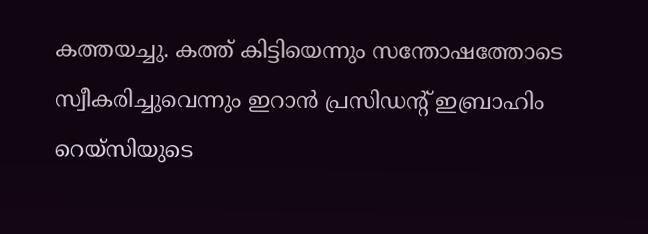കത്തയച്ചു. കത്ത് കിട്ടിയെന്നും സന്തോഷത്തോടെ സ്വീകരിച്ചുവെന്നും ഇറാന്‍ പ്രസിഡന്റ് ഇബ്രാഹിം റെയ്‌സിയുടെ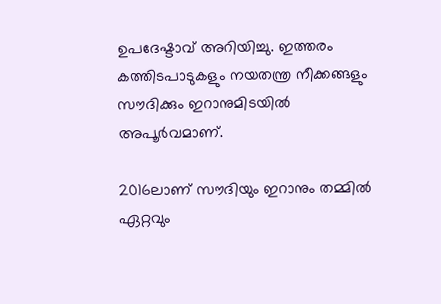ഉപദേഷ്ടാവ് അറിയിച്ചു. ഇത്തരം കത്തിടപാടുകളും നയതന്ത്ര നീക്കങ്ങളും സൗദിക്കും ഇറാനുമിടയില്‍ അപൂര്‍വമാണ്.

2016ലാണ് സൗദിയും ഇറാനും തമ്മില്‍ ഏറ്റവും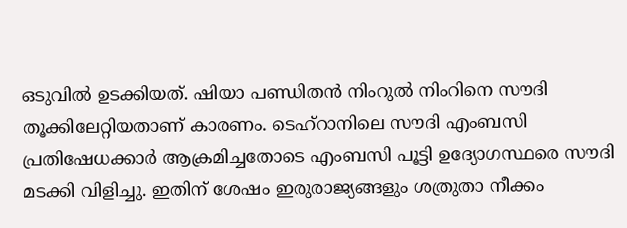ഒടുവില്‍ ഉടക്കിയത്. ഷിയാ പണ്ഡിതന്‍ നിംറുല്‍ നിംറിനെ സൗദി തൂക്കിലേറ്റിയതാണ് കാരണം. ടെഹ്‌റാനിലെ സൗദി എംബസി പ്രതിഷേധക്കാര്‍ ആക്രമിച്ചതോടെ എംബസി പൂട്ടി ഉദ്യോഗസ്ഥരെ സൗദി മടക്കി വിളിച്ചു. ഇതിന് ശേഷം ഇരുരാജ്യങ്ങളും ശത്രുതാ നീക്കം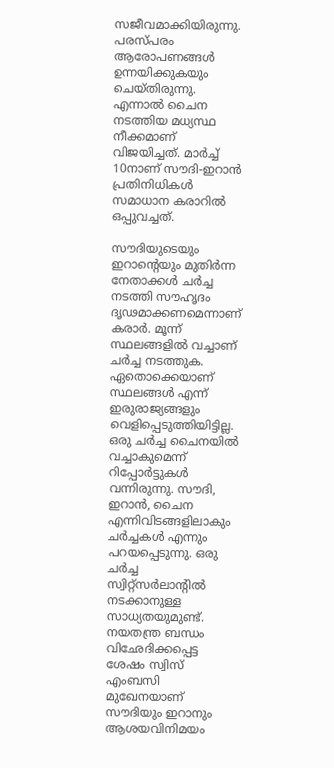സജീവമാക്കിയിരുന്നു. പരസ്പരം ആരോപണങ്ങള്‍ ഉന്നയിക്കുകയും ചെയ്തിരുന്നു. എന്നാല്‍ ചൈന നടത്തിയ മധ്യസ്ഥ നീക്കമാണ് വിജയിച്ചത്. മാര്‍ച്ച് 10നാണ് സൗദി-ഇറാന്‍ പ്രതിനിധികള്‍ സമാധാന കരാറില്‍ ഒപ്പുവച്ചത്.

സൗദിയുടെയും ഇറാന്റെയും മുതിര്‍ന്ന നേതാക്കള്‍ ചര്‍ച്ച നടത്തി സൗഹൃദം ദൃഢമാക്കണമെന്നാണ് കരാര്‍. മൂന്ന് സ്ഥലങ്ങളില്‍ വച്ചാണ് ചര്‍ച്ച നടത്തുക. ഏതൊക്കെയാണ് സ്ഥലങ്ങള്‍ എന്ന് ഇരുരാജ്യങ്ങളും വെളിപ്പെടുത്തിയിട്ടില്ല. ഒരു ചര്‍ച്ച ചൈനയില്‍ വച്ചാകുമെന്ന് റിപ്പോര്‍ട്ടുകള്‍ വന്നിരുന്നു. സൗദി, ഇറാന്‍, ചൈന എന്നിവിടങ്ങളിലാകും ചര്‍ച്ചകള്‍ എന്നും പറയപ്പെടുന്നു. ഒരു ചര്‍ച്ച സ്വിറ്റ്‌സര്‍ലാന്റില്‍ നടക്കാനുള്ള സാധ്യതയുമുണ്ട്. നയതന്ത്ര ബന്ധം വിഛേദിക്കപ്പെട്ട ശേഷം സ്വിസ് എംബസി മുഖേനയാണ് സൗദിയും ഇറാനും ആശയവിനിമയം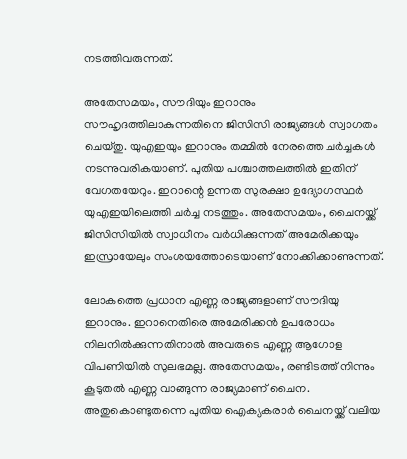നടത്തിവരുന്നത്.

അതേസമയം, സൗദിയും ഇറാനും സൗഹൃദത്തിലാകുന്നതിനെ ജിസിസി രാജ്യങ്ങള്‍ സ്വാഗതം ചെയ്തു. യുഎഇയും ഇറാനും തമ്മില്‍ നേരത്തെ ചര്‍ച്ചകള്‍ നടന്നുവരികയാണ്. പുതിയ പശ്ചാത്തലത്തില്‍ ഇതിന് വേഗതയേറും. ഇറാന്റെ ഉന്നത സുരക്ഷാ ഉദ്യോഗസ്ഥര്‍ യുഎഇയിലെത്തി ചര്‍ച്ച നടത്തും. അതേസമയം, ചൈനയ്ക്ക് ജിസിസിയില്‍ സ്വാധീനം വര്‍ധിക്കുന്നത് അമേരിക്കയും ഇസ്രായേലും സംശയത്തോടെയാണ് നോക്കിക്കാണുന്നത്.

ലോകത്തെ പ്രധാന എണ്ണ രാജ്യങ്ങളാണ് സൗദിയു ഇറാനും. ഇറാനെതിരെ അമേരിക്കന്‍ ഉപരോധം നിലനില്‍ക്കുന്നതിനാല്‍ അവരുടെ എണ്ണ ആഗോള വിപണിയില്‍ സുലഭമല്ല. അതേസമയം, രണ്ടിടത്ത് നിന്നും കൂടുതല്‍ എണ്ണ വാങ്ങുന്ന രാജ്യമാണ് ചൈന. അതുകൊണ്ടുതന്നെ പുതിയ ഐക്യകരാര്‍ ചൈനയ്ക്ക് വലിയ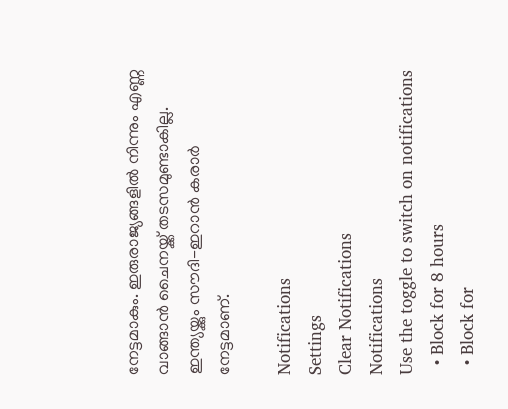നേട്ടമാകും. ഇരുരാജ്യങ്ങളില്‍ നിന്നും എണ്ണ വാങ്ങാന്‍ ചൈനയ്ക്ക് തടസമുണ്ടാകില്ല. ഇന്ത്യയ്ക്കും സൗദി-ഇറാന്‍ കരാര്‍ നേട്ടമാണ്.

Notifications
Settings
Clear Notifications
Notifications
Use the toggle to switch on notifications
  • Block for 8 hours
  • Block for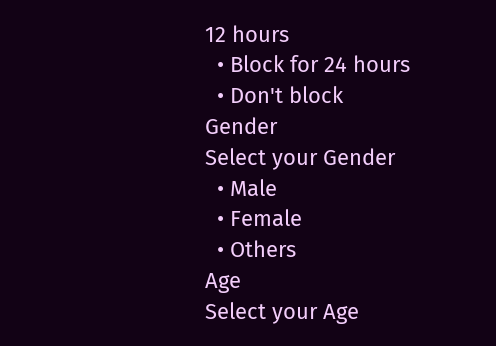12 hours
  • Block for 24 hours
  • Don't block
Gender
Select your Gender
  • Male
  • Female
  • Others
Age
Select your Age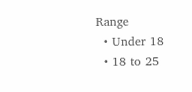Range
  • Under 18
  • 18 to 25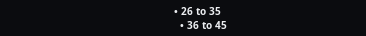• 26 to 35
  • 36 to 45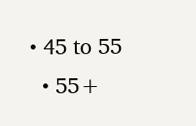• 45 to 55
  • 55+